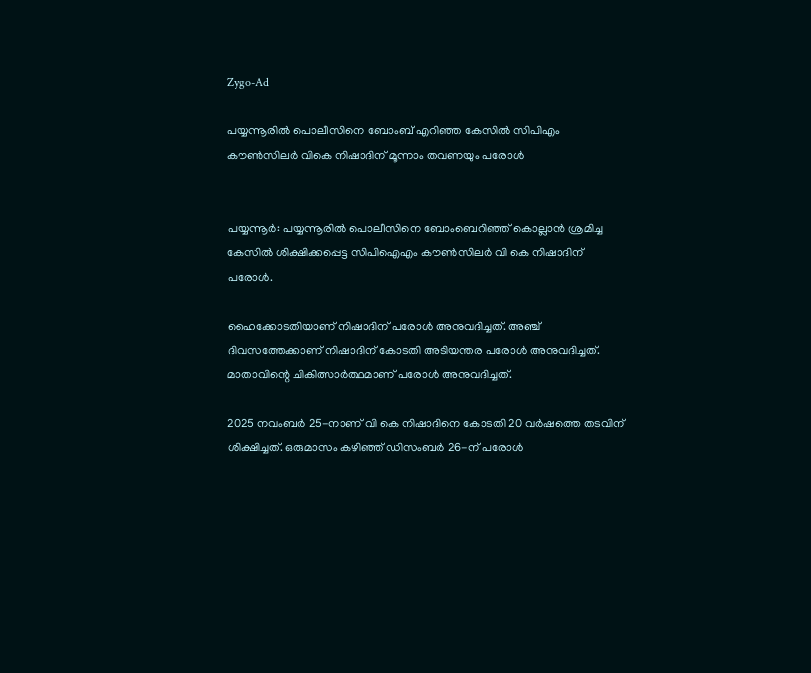Zygo-Ad

പയ്യന്നൂരില്‍ പൊലീസിനെ ബോംബ് എറിഞ്ഞ കേസിൽ സിപിഎം കൗണ്‍സിലര്‍ വികെ നിഷാദിന് മൂന്നാം തവണയും പരോള്‍


പയ്യന്നൂർ: പയ്യന്നൂരില്‍ പൊലീസിനെ ബോംബെറിഞ്ഞ് കൊല്ലാൻ ശ്രമിച്ച കേസില്‍ ശിക്ഷിക്കപ്പെട്ട സിപിഐഎം കൗണ്‍സിലർ വി കെ നിഷാദിന് പരോള്‍.

ഹൈക്കോടതിയാണ് നിഷാദിന് പരോള്‍ അനുവദിച്ചത്. അഞ്ച് ദിവസത്തേക്കാണ് നിഷാദിന് കോടതി അടിയന്തര പരോള്‍ അനുവദിച്ചത്. മാതാവിന്റെ ചികിത്സാർത്ഥമാണ് പരോള്‍ അനുവദിച്ചത്.

2025 നവംബർ 25-നാണ് വി കെ നിഷാദിനെ കോടതി 20 വർഷത്തെ തടവിന് ശിക്ഷിച്ചത്. ഒരുമാസം കഴിഞ്ഞ് ഡിസംബർ 26-ന് പരോള്‍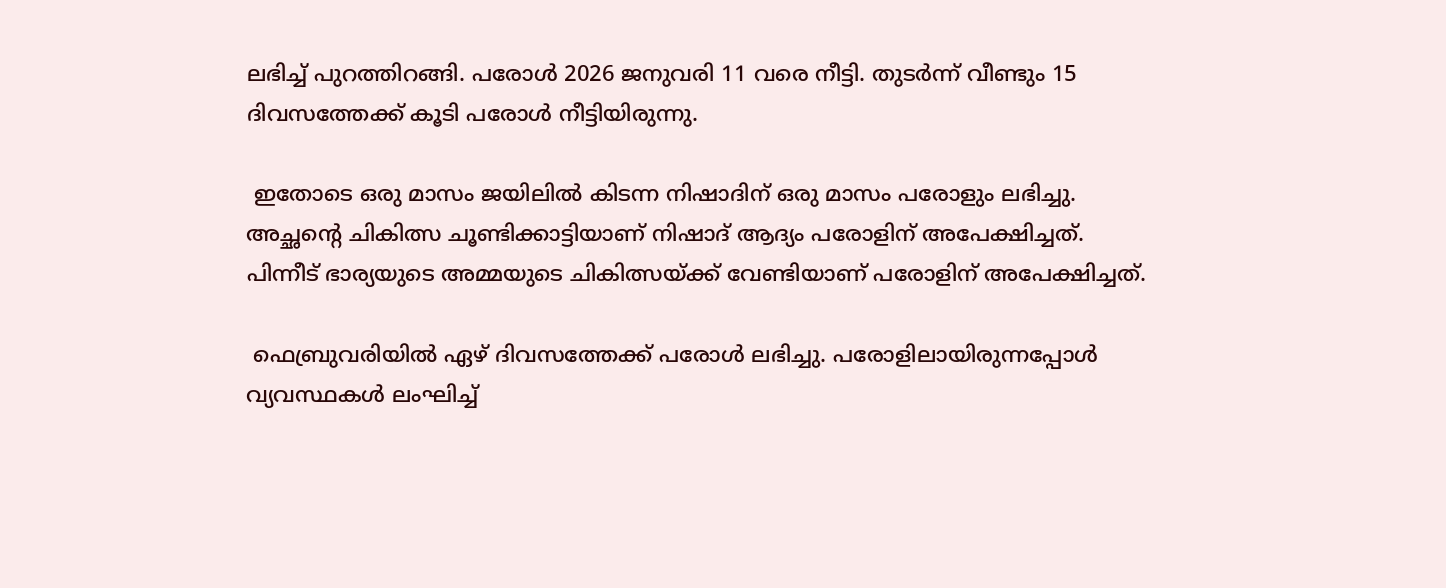ലഭിച്ച്‌ പുറത്തിറങ്ങി. പരോള്‍ 2026 ജനുവരി 11 വരെ നീട്ടി. തുടർന്ന് വീണ്ടും 15 ദിവസത്തേക്ക് കൂടി പരോള്‍ നീട്ടിയിരുന്നു.

 ഇതോടെ ഒരു മാസം ജയിലില്‍ കിടന്ന നിഷാദിന് ഒരു മാസം പരോളും ലഭിച്ചു. അച്ഛന്റെ ചികിത്സ ചൂണ്ടിക്കാട്ടിയാണ് നിഷാദ് ആദ്യം പരോളിന് അപേക്ഷിച്ചത്. പിന്നീട് ഭാര്യയുടെ അമ്മയുടെ ചികിത്സയ്ക്ക് വേണ്ടിയാണ് പരോളിന് അപേക്ഷിച്ചത്.

 ഫെബ്രുവരിയില്‍ ഏഴ് ദിവസത്തേക്ക് പരോള്‍ ലഭിച്ചു. പരോളിലായിരുന്നപ്പോള്‍ വ്യവസ്ഥകള്‍ ലംഘിച്ച്‌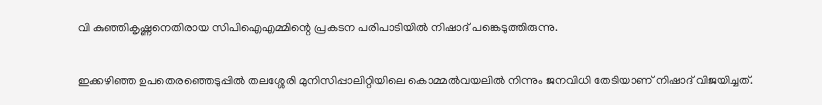വി കുഞ്ഞികൃഷ്ണനെതിരായ സിപിഐഎമ്മിന്റെ പ്രകടന പരിപാടിയില്‍ നിഷാദ് പങ്കെടുത്തിരുന്നു.

ഇക്കഴിഞ്ഞ ഉപതെരഞ്ഞെടുപ്പില്‍ തലശ്ശേരി മുനിസിപ്പാലിറ്റിയിലെ കൊമ്മല്‍വയലില്‍ നിന്നും ജനവിധി തേടിയാണ് നിഷാദ് വിജയിച്ചത്.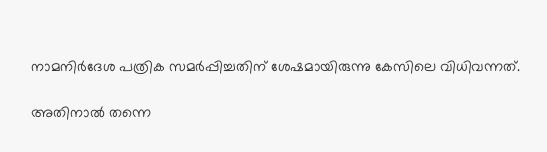നാമനിർദേശ പത്രിക സമർപ്പിച്ചതിന് ശേഷമായിരുന്നു കേസിലെ വിധിവന്നത്.

അതിനാല്‍ തന്നെ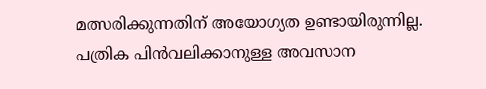മത്സരിക്കുന്നതിന് അയോഗ്യത ഉണ്ടായിരുന്നില്ല. പത്രിക പിൻവലിക്കാനുള്ള അവസാന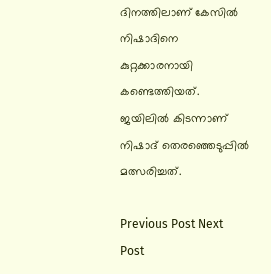ദിനത്തിലാണ് കേസില്‍ നിഷാദിനെ കുറ്റക്കാരനായി കണ്ടെത്തിയത്. ജയിലില്‍ കിടന്നാണ് നിഷാദ് തെരഞ്ഞെടുപ്പില്‍ മത്സരിച്ചത്.

Previous Post Next Post